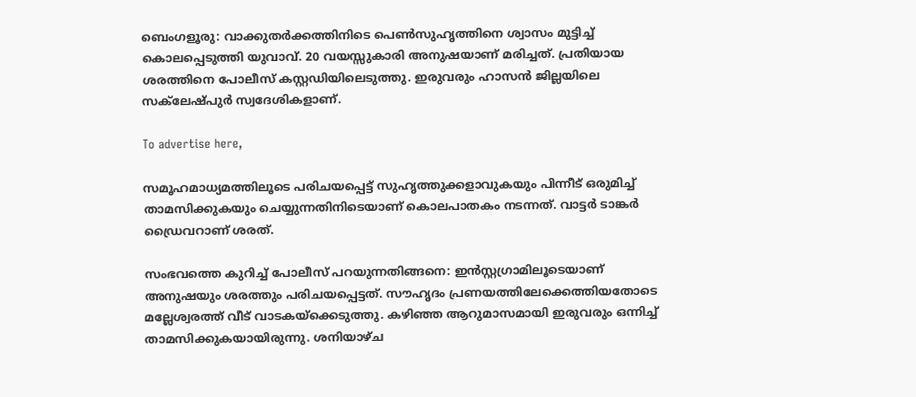ബെംഗളൂരു: വാക്കുതർക്കത്തിനിടെ പെൺസുഹൃത്തിനെ ശ്വാസം മുട്ടിച്ച് കൊലപ്പെടുത്തി യുവാവ്. 20 വയസ്സുകാരി അനുഷയാണ് മരിച്ചത്. പ്രതിയായ ശരത്തിനെ പോലീസ് കസ്റ്റഡിയിലെടുത്തു. ഇരുവരും ഹാസൻ ജില്ലയിലെ സക്‌ലേഷ്പുർ സ്വദേശികളാണ്.

To advertise here,

സമൂഹമാധ്യമത്തിലൂടെ പരിചയപ്പെട്ട് സുഹൃത്തുക്കളാവുകയും പിന്നീട് ഒരുമിച്ച് താമസിക്കുകയും ചെയ്യുന്നതിനിടെയാണ് കൊലപാതകം നടന്നത്. വാട്ടർ ടാങ്കർ ഡ്രൈവറാണ് ശരത്.

സംഭവത്തെ കുറിച്ച് പോലീസ് പറയുന്നതിങ്ങനെ: ഇൻസ്റ്റഗ്രാമിലൂടെയാണ് അനുഷയും ശരത്തും പരിചയപ്പെട്ടത്. സൗഹൃദം പ്രണയത്തിലേക്കെത്തിയതോടെ മല്ലേശ്വരത്ത് വീട് വാടകയ്‌ക്കെടുത്തു. കഴിഞ്ഞ ആറുമാസമായി ഇരുവരും ഒന്നിച്ച് താമസിക്കുകയായിരുന്നു. ശനിയാഴ്ച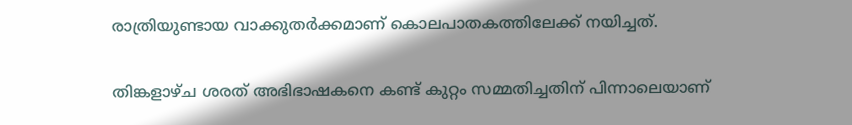രാത്രിയുണ്ടായ വാക്കുതർക്കമാണ് കൊലപാതകത്തിലേക്ക് നയിച്ചത്.

തിങ്കളാഴ്ച ശരത് അഭിഭാഷകനെ കണ്ട് കുറ്റം സമ്മതിച്ചതിന് പിന്നാലെയാണ്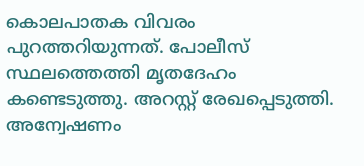കൊലപാതക വിവരം പുറത്തറിയുന്നത്. പോലീസ് സ്ഥലത്തെത്തി മൃതദേഹം കണ്ടെടുത്തു. അറസ്റ്റ് രേഖപ്പെടുത്തി. അന്വേഷണം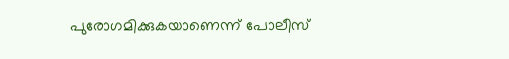പുരോഗമിക്കുകയാണെന്ന് പോലീസ്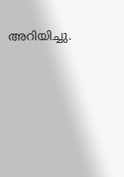അറിയിച്ചു.